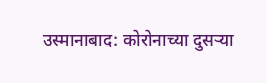उस्मानाबाद: कोरोनाच्या दुसऱ्या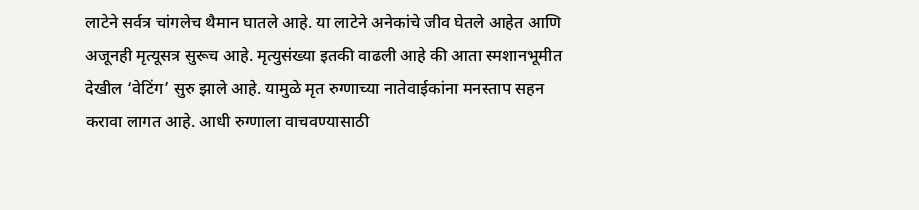लाटेने सर्वत्र चांगलेच थैमान घातले आहे. या लाटेने अनेकांचे जीव घेतले आहेत आणि अजूनही मृत्यूसत्र सुरूच आहे. मृत्युसंख्या इतकी वाढली आहे की आता स्मशानभूमीत देखील ‘वेटिंग’ सुरु झाले आहे. यामुळे मृत रुग्णाच्या नातेवाईकांना मनस्ताप सहन करावा लागत आहे. आधी रुग्णाला वाचवण्यासाठी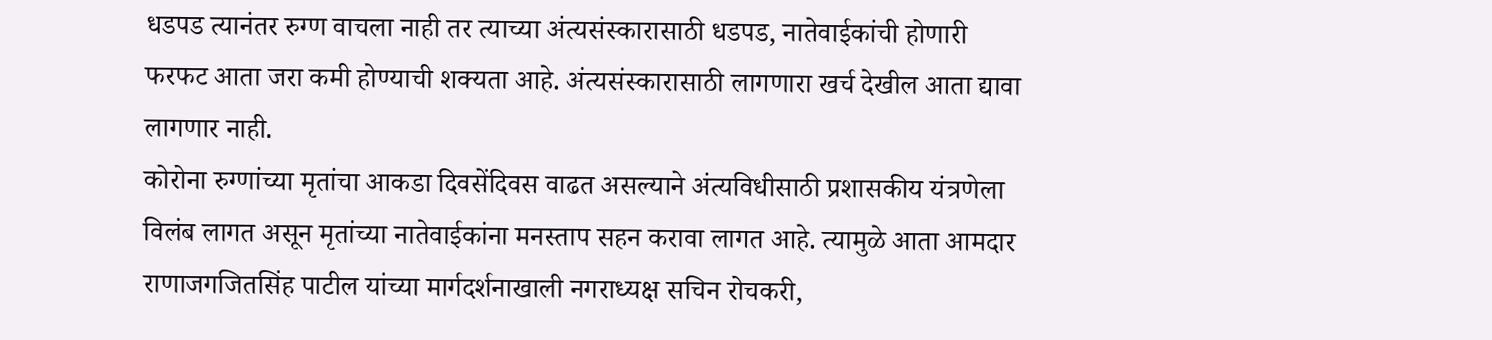धडपड त्यानंतर रुग्ण वाचला नाही तर त्याच्या अंत्यसंस्कारासाठी धडपड, नातेवाईकांची होणारी फरफट आता जरा कमी होण्याची शक्यता आहे. अंत्यसंस्कारासाठी लागणारा खर्च देखील आता द्यावा लागणार नाही.
कोरोना रुग्णांच्या मृतांचा आकडा दिवसेंदिवस वाढत असल्याने अंत्यविधीसाठी प्रशासकीय यंत्रणेला विलंब लागत असून मृतांच्या नातेवाईकांना मनस्ताप सहन करावा लागत आहे. त्यामुळे आता आमदार राणाजगजितसिंह पाटील यांच्या मार्गदर्शनाखाली नगराध्यक्ष सचिन रोचकरी,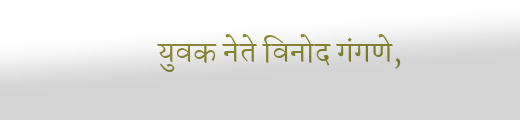युवक नेते विनोद गंगणे,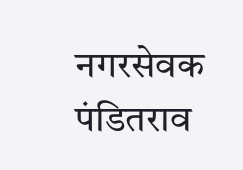नगरसेवक पंडितराव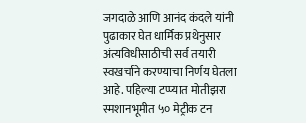जगदाळे आणि आनंद कंदले यांनी पुढाकार घेत धार्मिक प्रथेनुसार अंत्यविधीसाठीची सर्व तयारी स्वखर्चाने करण्याचा निर्णय घेतला आहे. पहिल्या टप्प्यात मोतीझरा स्मशानभूमीत ५० मेट्रीक टन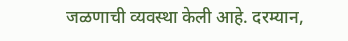जळणाची व्यवस्था केली आहे. दरम्यान,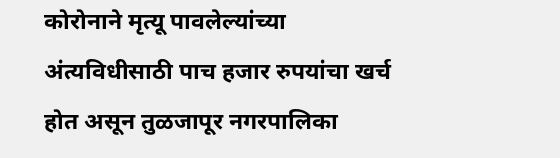कोरोनाने मृत्यू पावलेल्यांच्या अंत्यविधीसाठी पाच हजार रुपयांचा खर्च होत असून तुळजापूर नगरपालिका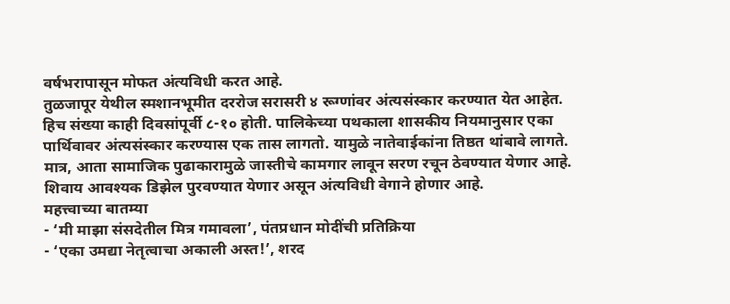वर्षभरापासून मोफत अंत्यविधी करत आहे.
तुळजापूर येथील स्मशानभूमीत दररोज सरासरी ४ रूग्णांवर अंत्यसंस्कार करण्यात येत आहेत. हिच संख्या काही दिवसांपूर्वी ८-१० होती. पालिकेच्या पथकाला शासकीय नियमानुसार एका पार्थिवावर अंत्यसंस्कार करण्यास एक तास लागतो. यामुळे नातेवाईकांना तिष्ठत थांबावे लागते. मात्र, आता सामाजिक पुढाकारामुळे जास्तीचे कामगार लावून सरण रचून ठेवण्यात येणार आहे. शिवाय आवश्यक डिझेल पुरवण्यात येणार असून अंत्यविधी वेगाने होणार आहे.
महत्त्वाच्या बातम्या
- ‘मी माझा संसदेतील मित्र गमावला’, पंतप्रधान मोदींची प्रतिक्रिया
- ‘एका उमद्या नेतृत्वाचा अकाली अस्त!’, शरद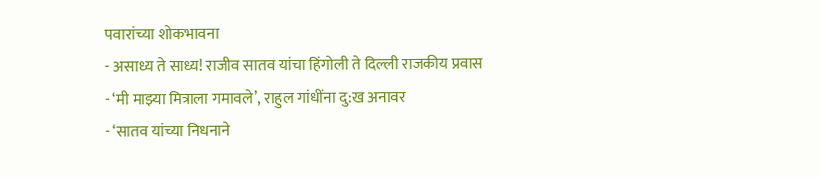पवारांच्या शोकभावना
- असाध्य ते साध्य! राजीव सातव यांचा हिंगोली ते दिल्ली राजकीय प्रवास
- ‘मी माझ्या मित्राला गमावले’, राहुल गांधींना दु:ख अनावर
- ‘सातव यांच्या निधनाने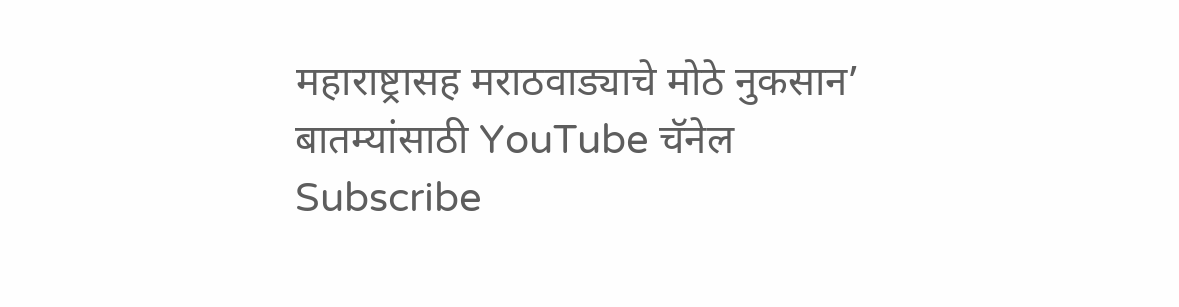महाराष्ट्रासह मराठवाड्याचे मोठे नुकसान’
बातम्यांसाठी YouTube चॅनेल Subscribe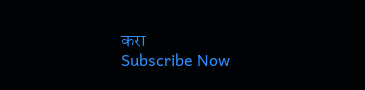करा
Subscribe Now